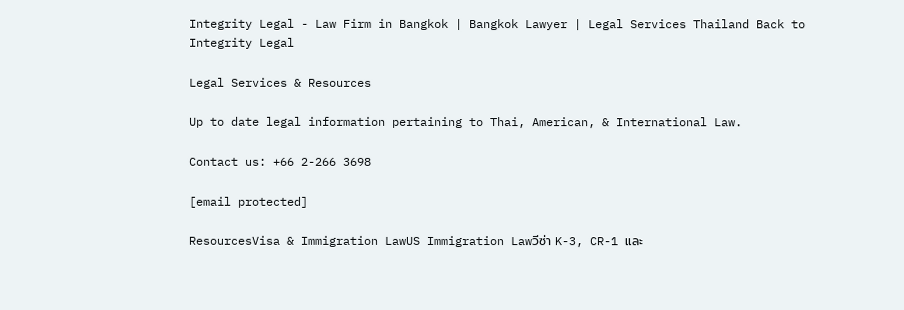Integrity Legal - Law Firm in Bangkok | Bangkok Lawyer | Legal Services Thailand Back to
Integrity Legal

Legal Services & Resources

Up to date legal information pertaining to Thai, American, & International Law.

Contact us: +66 2-266 3698

[email protected]

ResourcesVisa & Immigration LawUS Immigration Lawวีซ่า K-3, CR-1 และ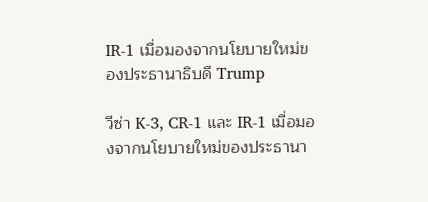IR-1 เมื่อมองจากนโยบายใหม่ของประธานาธิบดี Trump

วีซ่า K-3, CR-1 และ IR-1 เมื่อมองจากนโยบายใหม่ของประธานา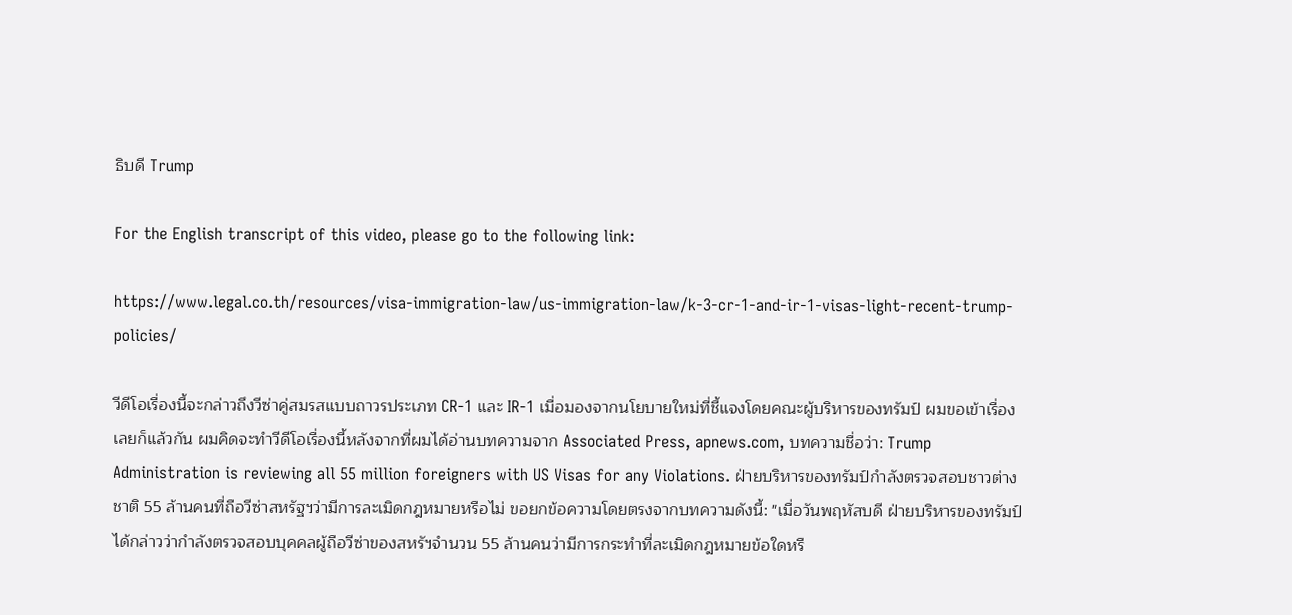ธิบดี Trump

For the English transcript of this video, please go to the following link:

https://www.legal.co.th/resources/visa-immigration-law/us-immigration-law/k-3-cr-1-and-ir-1-visas-light-recent-trump-policies/

วีดีโอเรื่องนี้จะกล่าวถึงวีซ่าคู่สมรสแบบถาวรประเภท CR-1 และ IR-1 เมื่อมองจากนโยบายใหม่ที่ชี้แจงโดยคณะผู้บริหารของทรัมป์ ผมขอเข้าเรื่องเลยก็แล้วกัน ผมคิดจะทำวีดีโอเรื่องนี้หลังจากที่ผมได้อ่านบทความจาก Associated Press, apnews.com, บทความชื่อว่า: Trump Administration is reviewing all 55 million foreigners with US Visas for any Violations. ฝ่ายบริหารของทรัมป์กำลังตรวจสอบชาวต่างชาติ 55 ล้านคนที่ถือวีซ่าสหรัฐฯว่ามีการละเมิดกฎหมายหรือไม่ ขอยกข้อความโดยตรงจากบทความดังนี้: "เมื่อวันพฤหัสบดี ฝ่ายบริหารของทรัมป์ ได้กล่าวว่ากำลังตรวจสอบบุคคลผู้ถือวีซ่าของสหรัฯจำนวน 55 ล้านคนว่ามีการกระทำที่ละเมิดกฎหมายข้อใดหรื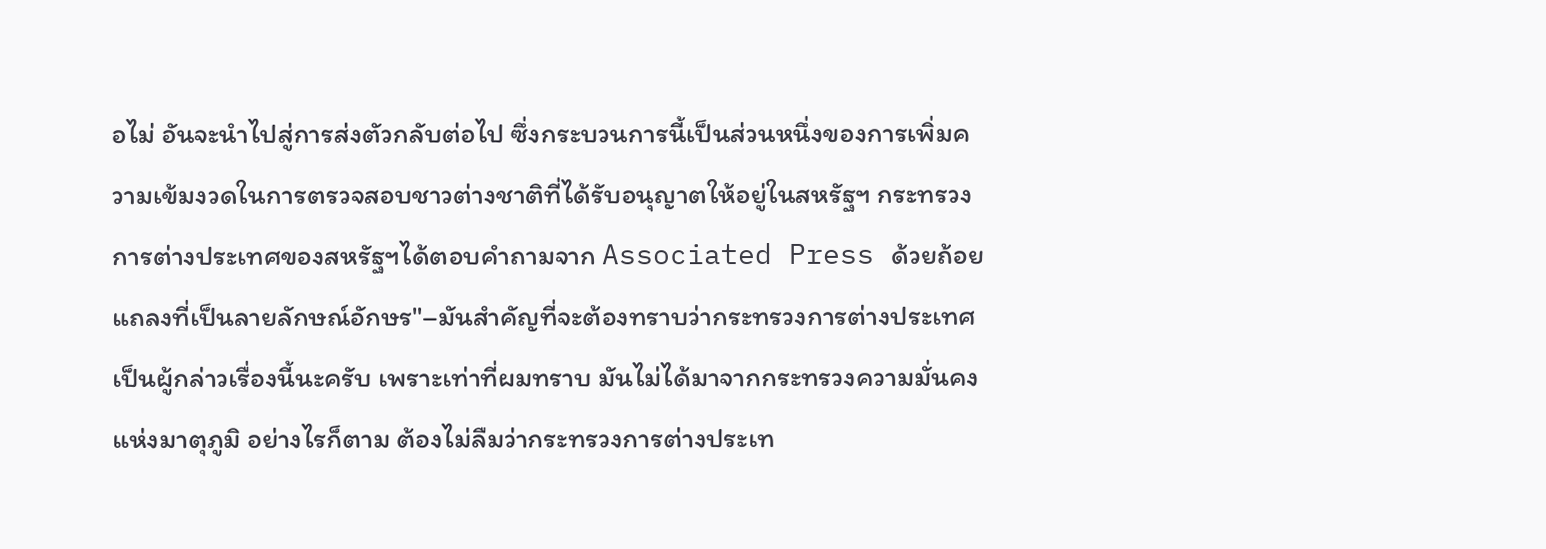อไม่ อันจะนำไปสู่การส่งตัวกลับต่อไป ซึ่งกระบวนการนี้เป็นส่วนหนึ่งของการเพิ่มความเข้มงวดในการตรวจสอบชาวต่างชาติที่ได้รับอนุญาตให้อยู่ในสหรัฐฯ กระทรวงการต่างประเทศของสหรัฐฯได้ตอบคำถามจาก Associated Press ด้วยถ้อยแถลงที่เป็นลายลักษณ์อักษร"–มันสำคัญที่จะต้องทราบว่ากระทรวงการต่างประเทศเป็นผู้กล่าวเรื่องนี้นะครับ เพราะเท่าที่ผมทราบ มันไม่ได้มาจากกระทรวงความมั่นคงแห่งมาตุภูมิ อย่างไรก็ตาม ต้องไม่ลืมว่ากระทรวงการต่างประเท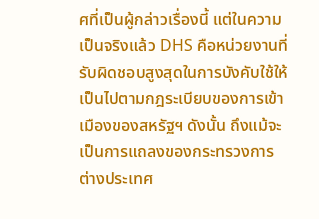ศที่เป็นผู้กล่าวเรื่องนี้ แต่ในความเป็นจริงแล้ว DHS คือหน่วยงานที่รับผิดชอบสูงสุดในการบังคับใช้ให้เป็นไปตามกฎระเบียบของการเข้าเมืองของสหรัฐฯ ดังนั้น ถึงแม้จะเป็นการแถลงของกระทรวงการต่างประเทศ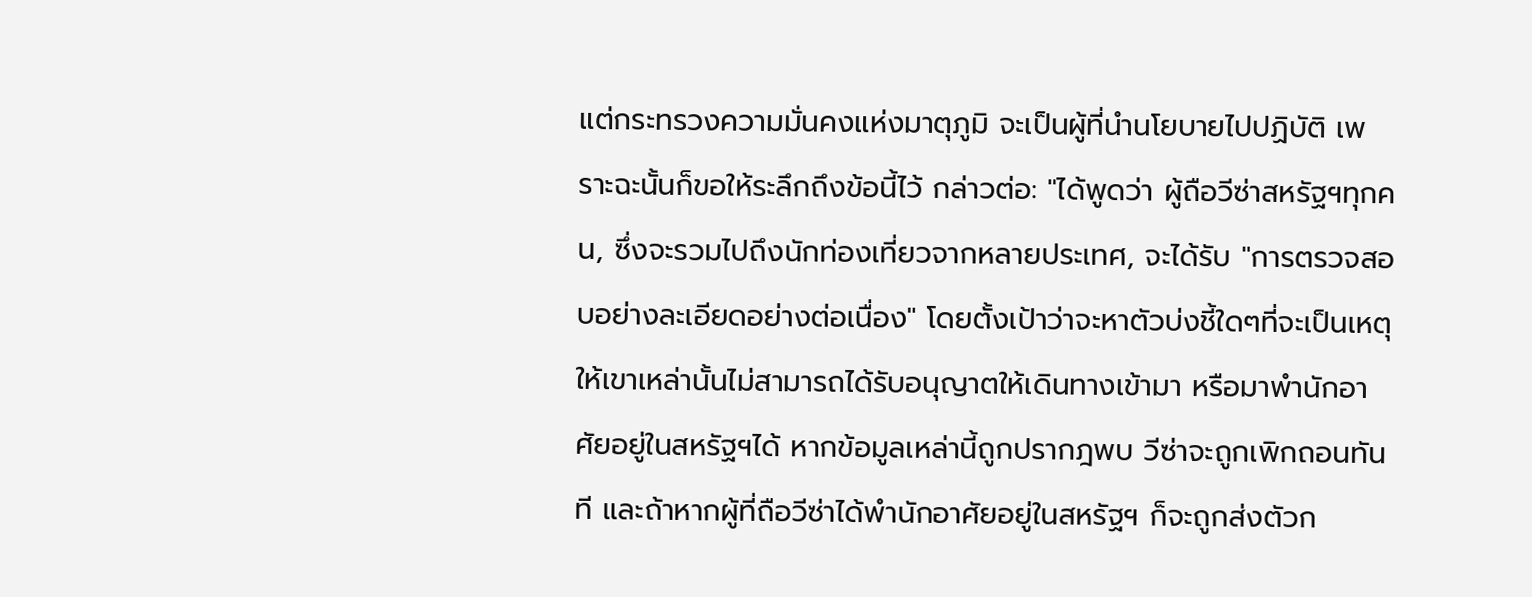แต่กระทรวงความมั่นคงแห่งมาตุภูมิ จะเป็นผู้ที่นำนโยบายไปปฏิบัติ เพราะฉะนั้นก็ขอให้ระลึกถึงข้อนี้ไว้ กล่าวต่อ: "ได้พูดว่า ผู้ถือวีซ่าสหรัฐฯทุกคน, ซึ่งจะรวมไปถึงนักท่องเที่ยวจากหลายประเทศ, จะได้รับ "การตรวจสอบอย่างละเอียดอย่างต่อเนื่อง" โดยตั้งเป้าว่าจะหาตัวบ่งชี้ใดๆที่จะเป็นเหตุให้เขาเหล่านั้นไม่สามารถได้รับอนุญาตให้เดินทางเข้ามา หรือมาพำนักอาศัยอยู่ในสหรัฐฯได้ หากข้อมูลเหล่านี้ถูกปรากฎพบ วีซ่าจะถูกเพิกถอนทันที และถ้าหากผู้ที่ถือวีซ่าได้พำนักอาศัยอยู่ในสหรัฐฯ ก็จะถูกส่งตัวก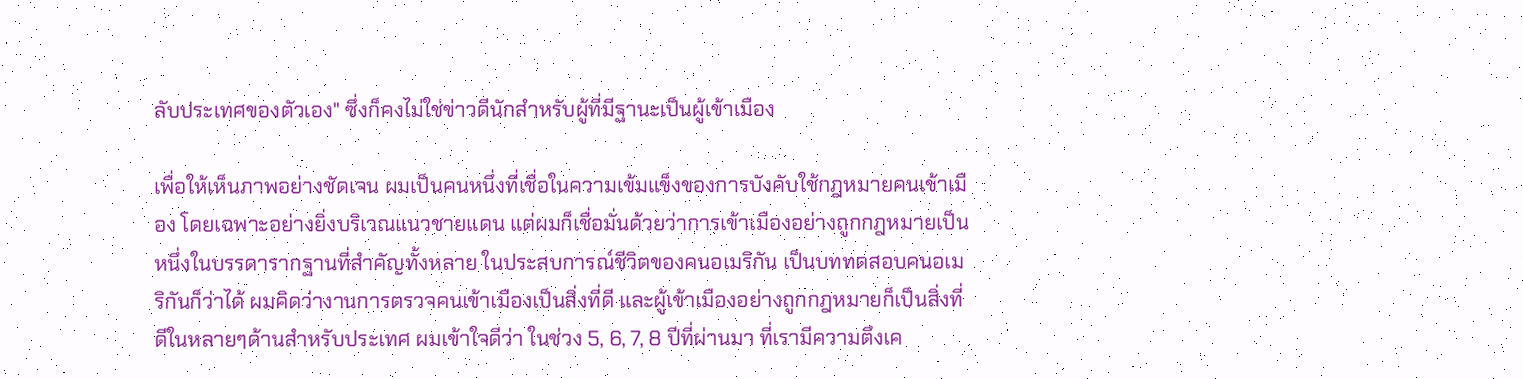ลับประเทศของตัวเอง" ซึ่งก็คงไม่ใช่ข่าวดีนักสำหรับผู้ที่มีฐานะเป็นผู้เข้าเมือง

เพื่อให้เห็นภาพอย่างชัดเจน ผมเป็นคนหนึ่งที่เชื่อในความเข้มแข็งของการบังคับใช้กฎหมายคนเข้าเมือง โดยเฉพาะอย่างยิ่งบริเวณแนวชายแดน แต่ผมก็เชื่อมั่นด้วยว่าการเข้าเมืองอย่างถูกกฎหมายเป็นหนึ่งในบรรดารากฐานที่สำคัญทั้งหลาย ในประสบการณ์ชีวิตของคนอเมริกัน เป็นบททดสอบคนอเมริกันก็ว่าได้ ผมคิดว่างานการตรวจคนเข้าเมืองเป็นสิ่งที่ดี และผู้เข้าเมืองอย่างถูกกฎหมายก็เป็นสิ่งที่ดีในหลายๆด้านสำหรับประเทศ ผมเข้าใจดีว่า ในช่วง 5, 6, 7, 8 ปีที่ผ่านมา ที่เรามีความตึงเค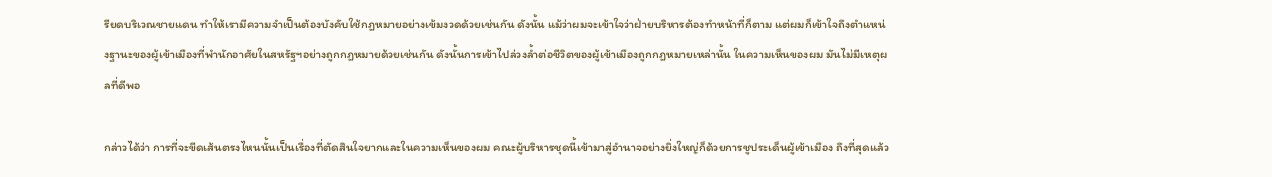รียดบริเวณชายแดน ทำให้เรามีความจำเป็นต้องบังคับใช้กฎหมายอย่างเข้มงวดด้วยเช่นกัน ดังนั้น แม้ว่าผมจะเข้าใจว่าฝ่ายบริหารต้องทำหน้าที่ก็ตาม แต่ผมก็เข้าใจถึงตำแหน่งฐานะของผู้เข้าเมืองที่พำนักอาศัยในสหรัฐฯอย่างถูกกฎหมายด้วยเช่นกัน ดังนั้นการเข้าไปล่วงล้ำต่อชีวิตของผู้เข้าเมืองถูกกฎหมายเหล่านั้น ในความเห็นของผม มันไม่มีเหตุผลที่ดีพอ

กล่าวได้ว่า การที่จะขีดเส้นตรงไหนนั้นเป็นเรื่องที่ตัดสินใจยากและในความเห็นของผม คณะผู้บริหารชุดนี้เข้ามาสู่อำนาจอย่างยิ่งใหญ่ก็ด้วยการชูประเด็นผู้เข้าเมือง ถึงที่สุดแล้ว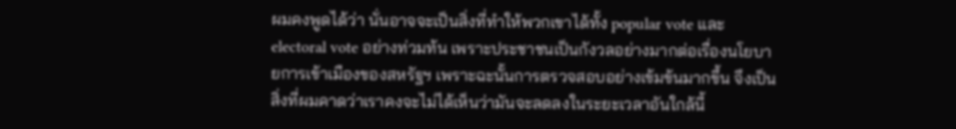ผมคงพูดได้ว่า นั่นอาจจะเป็นสิ่งที่ทำให้พวกเขาได้ทั้ง popular vote และ electoral vote อย่างท่วมท้น เพราะประชาชนเป็นกังวลอย่างมากต่อเรื่องนโยบายการเข้าเมืองของสหรัฐฯ เพราะฉะนั้นการตรวจสอบอย่างเข้มข้นมากขึ้น จึงเป็นสิ่งที่ผมคาดว่าเราคงจะไม่ได้เห็นว่ามันจะลดลงในระยะเวลาอันใกล้นี้